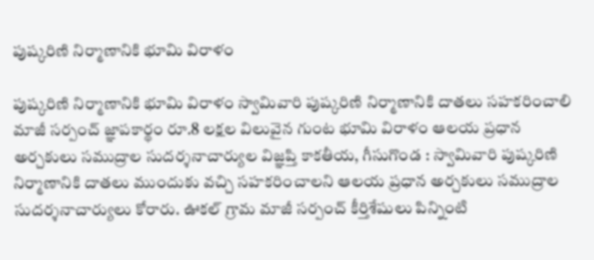పుష్కరిణి నిర్మాణానికి భూమి విరాళం

పుష్కరిణి నిర్మాణానికి భూమి విరాళం స్వామివారి పుష్కరిణి నిర్మాణానికి దాతలు సహకరించాలి మాజీ సర్పంచ్‌ జ్ఞాపకార్థం రూ.8 లక్షల విలువైన గుంట భూమి విరాళం ఆలయ ప్రధాన అర్చకులు సముద్రాల సుదర్శనాచార్యుల విజ్ఞప్తి కాకతీయ, గీసుగొండ : స్వామివారి పుష్కరిణి నిర్మాణానికి దాతలు ముందుకు వచ్చి సహకరించాలని ఆలయ ప్రధాన అర్చకులు సముద్రాల సుదర్శనాచార్యులు కోరారు. ఊకల్‌ గ్రామ మాజీ సర్పంచ్‌ కీర్తిశేషులు పిన్నింటి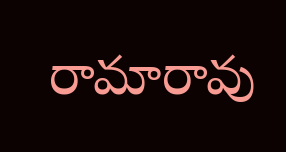రామారావు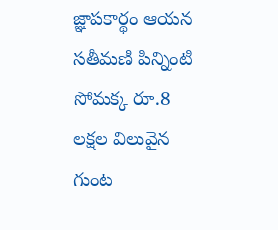జ్ఞాపకార్థం ఆయన సతీమణి పిన్నింటి సోమక్క రూ.8 లక్షల విలువైన గుంట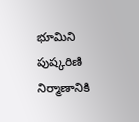భూమిని పుష్కరిణి నిర్మాణానికి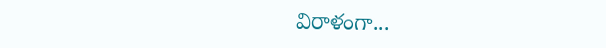విరాళంగా...